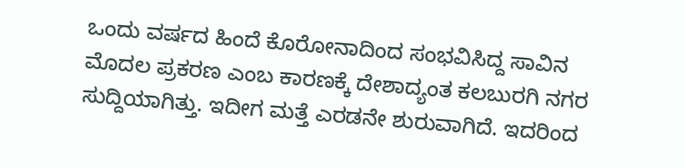ಒಂದು ವರ್ಷದ ಹಿಂದೆ ಕೊರೋನಾದಿಂದ ಸಂಭವಿಸಿದ್ದ ಸಾವಿನ ಮೊದಲ ಪ್ರಕರಣ ಎಂಬ ಕಾರಣಕ್ಕೆ ದೇಶಾದ್ಯಂತ ಕಲಬುರಗಿ ನಗರ ಸುದ್ದಿಯಾಗಿತ್ತು. ಇದೀಗ ಮತ್ತೆ ಎರಡನೇ ಶುರುವಾಗಿದೆ. ಇದರಿಂದ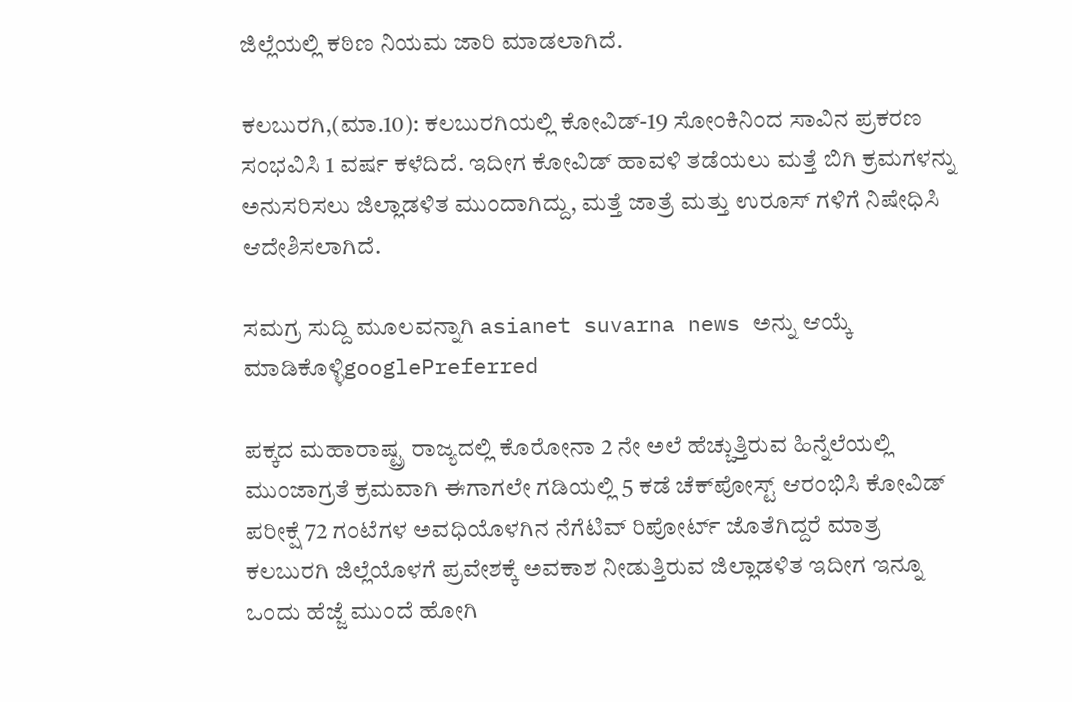ಜಿಲ್ಲೆಯಲ್ಲಿ ಕಠಿಣ ನಿಯಮ ಜಾರಿ ಮಾಡಲಾಗಿದೆ.

ಕಲಬುರಗಿ,(ಮಾ.10): ಕಲಬುರಗಿಯಲ್ಲಿ ಕೋವಿಡ್-19 ಸೋಂಕಿನಿಂದ ಸಾವಿನ ಪ್ರಕರಣ ಸಂಭವಿಸಿ 1 ವರ್ಷ ಕಳೆದಿದೆ. ಇದೀಗ ಕೋವಿಡ್ ಹಾವಳಿ ತಡೆಯಲು ಮತ್ತೆ ಬಿಗಿ ಕ್ರಮಗಳನ್ನು ಅನುಸರಿಸಲು ಜಿಲ್ಲಾಡಳಿತ ಮುಂದಾಗಿದ್ದು, ಮತ್ತೆ ಜಾತ್ರೆ ಮತ್ತು ಉರೂಸ್ ಗಳಿಗೆ ನಿಷೇಧಿಸಿ ಆದೇಶಿಸಲಾಗಿದೆ‌.

ಸಮಗ್ರ ಸುದ್ದಿ ಮೂಲವನ್ನಾಗಿ asianet suvarna news ಅನ್ನು ಆಯ್ಕೆ ಮಾಡಿಕೊಳ್ಳಿgooglePreferred

ಪಕ್ಕದ ಮಹಾರಾಷ್ಟ್ರ ರಾಜ್ಯದಲ್ಲಿ ಕೊರೋನಾ 2 ನೇ ಅಲೆ ಹೆಚ್ಚುತ್ತಿರುವ ಹಿನ್ನೆಲೆಯಲ್ಲಿ ಮುಂಜಾಗ್ರತೆ ಕ್ರಮವಾಗಿ ಈಗಾಗಲೇ ಗಡಿಯಲ್ಲಿ 5 ಕಡೆ ಚೆಕ್‍ಪೋಸ್ಟ್ ಆರಂಭಿಸಿ ಕೋವಿಡ್ ಪರೀಕ್ಷೆ 72 ಗಂಟೆಗಳ ಅವಧಿಯೊಳಗಿನ ನೆಗೆಟಿವ್ ರಿಪೋರ್ಟ್ ಜೊತೆಗಿದ್ದರೆ ಮಾತ್ರ ಕಲಬುರಗಿ ಜಿಲ್ಲೆಯೊಳಗೆ ಪ್ರವೇಶಕ್ಕೆ ಅವಕಾಶ ನೀಡುತ್ತಿರುವ ಜಿಲ್ಲಾಡಳಿತ ಇದೀಗ ಇನ್ನೂ ಒಂದು ಹೆಜ್ಜೆ ಮುಂದೆ ಹೋಗಿ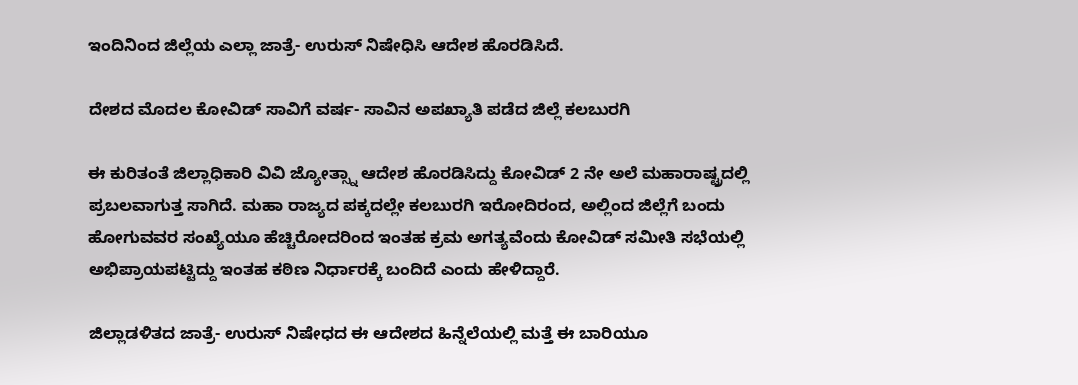ಇಂದಿನಿಂದ ಜಿಲ್ಲೆಯ ಎಲ್ಲಾ ಜಾತ್ರೆ- ಉರುಸ್ ನಿಷೇಧಿಸಿ ಆದೇಶ ಹೊರಡಿಸಿದೆ.

ದೇಶದ ಮೊದಲ ಕೋವಿಡ್ ಸಾವಿಗೆ ವರ್ಷ- ಸಾವಿನ ಅಪಖ್ಯಾತಿ ಪಡೆದ ಜಿಲ್ಲೆ ಕಲಬುರಗಿ

ಈ ಕುರಿತಂತೆ ಜಿಲ್ಲಾಧಿಕಾರಿ ವಿವಿ ಜ್ಯೋತ್ಸ್ನಾ ಆದೇಶ ಹೊರಡಿಸಿದ್ದು ಕೋವಿಡ್ 2 ನೇ ಅಲೆ ಮಹಾರಾಷ್ಟ್ರದಲ್ಲಿ ಪ್ರಬಲವಾಗುತ್ತ ಸಾಗಿದೆ. ಮಹಾ ರಾಜ್ಯದ ಪಕ್ಕದಲ್ಲೇ ಕಲಬುರಗಿ ಇರೋದಿರಂದ, ಅಲ್ಲಿಂದ ಜಿಲ್ಲೆಗೆ ಬಂದು ಹೋಗುವವರ ಸಂಖ್ಯೆಯೂ ಹೆಚ್ಚಿರೋದರಿಂದ ಇಂತಹ ಕ್ರಮ ಅಗತ್ಯವೆಂದು ಕೋವಿಡ್ ಸಮೀತಿ ಸಭೆಯಲ್ಲಿ ಅಭಿಪ್ರಾಯಪಟ್ಟಿದ್ದು ಇಂತಹ ಕಠಿಣ ನಿರ್ಧಾರಕ್ಕೆ ಬಂದಿದೆ ಎಂದು ಹೇಳಿದ್ದಾರೆ.

ಜಿಲ್ಲಾಡಳಿತದ ಜಾತ್ರೆ- ಉರುಸ್ ನಿಷೇಧದ ಈ ಆದೇಶದ ಹಿನ್ನೆಲೆಯಲ್ಲಿ ಮತ್ತೆ ಈ ಬಾರಿಯೂ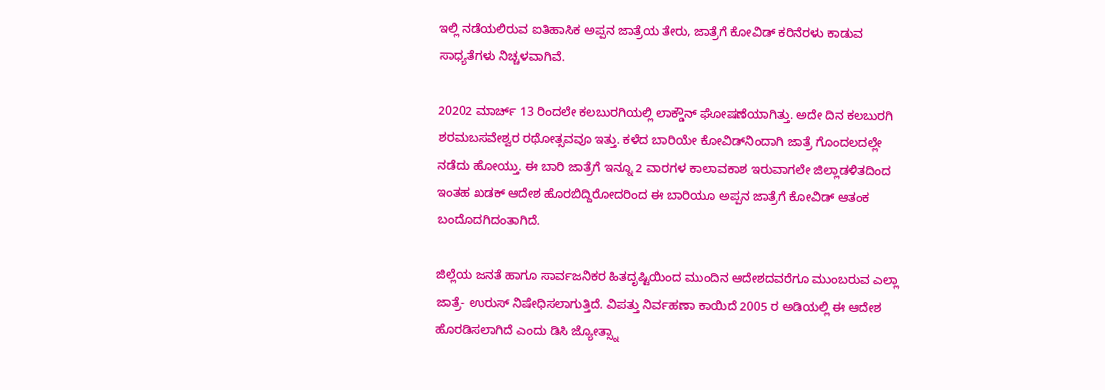ಇಲ್ಲಿ ನಡೆಯಲಿರುವ ಐತಿಹಾಸಿಕ ಅಪ್ಪನ ಜಾತ್ರೆಯ ತೇರು, ಜಾತ್ರೆಗೆ ಕೋವಿಡ್ ಕರಿನೆರಳು ಕಾಡುವ ಸಾಧ್ಯತೆಗಳು ನಿಚ್ಚಳವಾಗಿವೆ.

20202 ಮಾರ್ಚ್ 13 ರಿಂದಲೇ ಕಲಬುರಗಿಯಲ್ಲಿ ಲಾಕ್ಡೌನ್ ಘೋಷಣೆಯಾಗಿತ್ತು. ಅದೇ ದಿನ ಕಲಬುರಗಿ ಶರಮಬಸವೇಶ್ವರ ರಥೋತ್ಸವವೂ ಇತ್ತು. ಕಳೆದ ಬಾರಿಯೇ ಕೋವಿಡ್‍ನಿಂದಾಗಿ ಜಾತ್ರೆ ಗೊಂದಲದಲ್ಲೇ ನಡೆದು ಹೋಯ್ತು. ಈ ಬಾರಿ ಜಾತ್ರೆಗೆ ಇನ್ನೂ 2 ವಾರಗಳ ಕಾಲಾವಕಾಶ ಇರುವಾಗಲೇ ಜಿಲ್ಲಾಡಳಿತದಿಂದ ಇಂತಹ ಖಡಕ್ ಆದೇಶ ಹೊರಬಿದ್ದಿರೋದರಿಂದ ಈ ಬಾರಿಯೂ ಅಪ್ಪನ ಜಾತ್ರೆಗೆ ಕೋವಿಡ್ ಆತಂಕ ಬಂದೊದಗಿದಂತಾಗಿದೆ.

ಜಿಲ್ಲೆಯ ಜನತೆ ಹಾಗೂ ಸಾರ್ವಜನಿಕರ ಹಿತದೃಷ್ಟಿಯಿಂದ ಮುಂದಿನ ಆದೇಶದವರೆಗೂ ಮುಂಬರುವ ಎಲ್ಲಾ ಜಾತ್ರೆ- ಉರುಸ್ ನಿಷೇಧಿಸಲಾಗುತ್ತಿದೆ. ವಿಪತ್ತು ನಿರ್ವಹಣಾ ಕಾಯಿದೆ 2005 ರ ಅಡಿಯಲ್ಲಿ ಈ ಆದೇಶ ಹೊರಡಿಸಲಾಗಿದೆ ಎಂದು ಡಿಸಿ ಜ್ಯೋತ್ಸ್ನಾ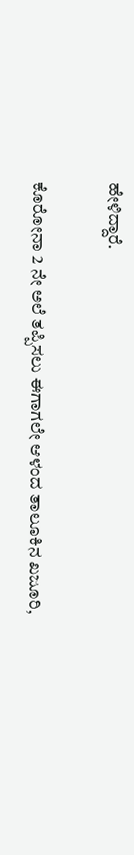ಹೇಳಿದ್ದಾರೆ.

ಕೊರೋನಾ 2 ನೇ ಅಲೆ ತಪ್ಪಿಸಲು ಈಗಾಗಲೇ ಆಳಂದ ತಾಲೂಕಿನ ಖಜೂರಿ,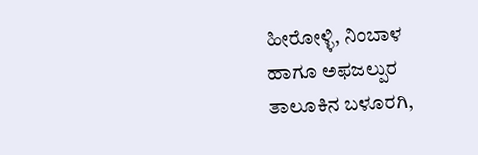ಹೀರೋಳ್ಳಿ, ನಿಂಬಾಳ ಹಾಗೂ ಅಫಜಲ್ಪುರ ತಾಲೂಕಿನ ಬಳೂರಗಿ,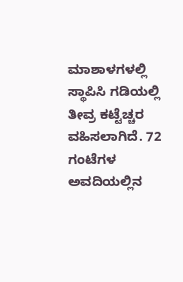ಮಾಶಾಳಗಳಲ್ಲಿ ಸ್ಥಾಪಿಸಿ ಗಡಿಯಲ್ಲಿ ತೀವ್ರ ಕಟ್ಟೆಚ್ಚರ ವಹಿಸಲಾಗಿದೆ. 72 ಗಂಟೆಗಳ ಅವದಿಯಲ್ಲಿನ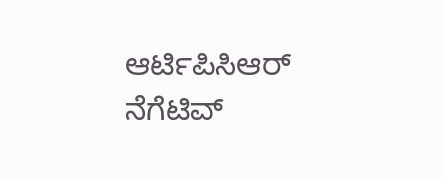ಆರ್ಟಿಪಿಸಿಆರ್ ನೆಗೆಟಿವ್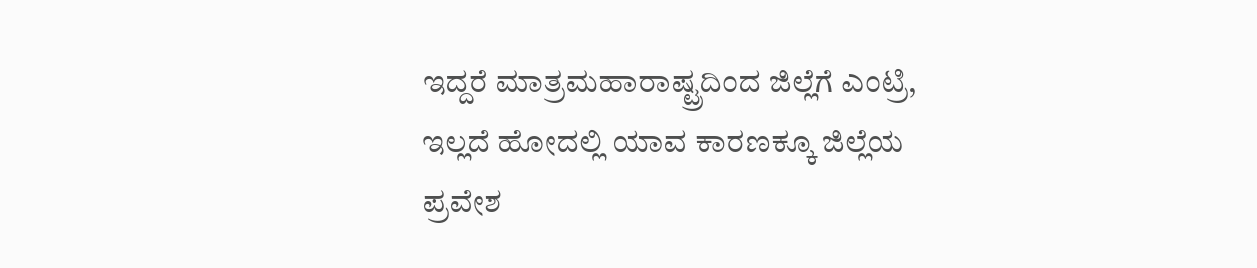ಇದ್ದರೆ ಮಾತ್ರಮಹಾರಾಷ್ಟ್ರದಿಂದ ಜಿಲ್ಲೆಗೆ ಎಂಟ್ರಿ, ಇಲ್ಲದೆ ಹೋದಲ್ಲಿ ಯಾವ ಕಾರಣಕ್ಕೂ ಜಿಲ್ಲೆಯ ಪ್ರವೇಶ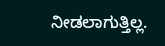ನೀಡಲಾಗುತ್ತಿಲ್ಲ.